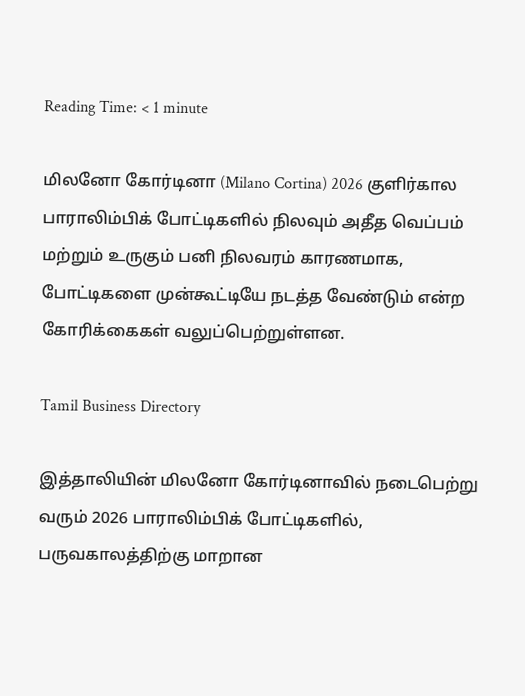Reading Time: < 1 minute

மிலனோ கோர்டினா (Milano Cortina) 2026 குளிர்கால பாராலிம்பிக் போட்டிகளில் நிலவும் அதீத வெப்பம் மற்றும் உருகும் பனி நிலவரம் காரணமாக, போட்டிகளை முன்கூட்டியே நடத்த வேண்டும் என்ற கோரிக்கைகள் வலுப்பெற்றுள்ளன.

Tamil Business Directory

இத்தாலியின் மிலனோ கோர்டினாவில் நடைபெற்று வரும் 2026 பாராலிம்பிக் போட்டிகளில், பருவகாலத்திற்கு மாறான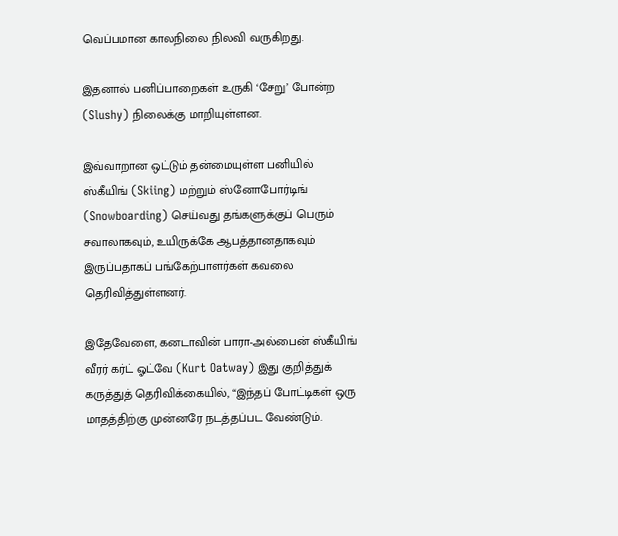வெப்பமான காலநிலை நிலவி வருகிறது.

இதனால் பனிப்பாறைகள் உருகி ‘சேறு’ போன்ற (Slushy) நிலைக்கு மாறியுள்ளன.

இவ்வாறான ஒட்டும் தன்மையுள்ள பனியில் ஸ்கீயிங் (Skiing) மற்றும் ஸ்னோபோர்டிங் (Snowboarding) செய்வது தங்களுக்குப் பெரும் சவாலாகவும், உயிருக்கே ஆபத்தானதாகவும் இருப்பதாகப் பங்கேற்பாளர்கள் கவலை தெரிவித்துள்ளனர்.

இதேவேளை, கனடாவின் பாரா-அல்பைன் ஸ்கீயிங் வீரர் கர்ட் ஓட்வே (Kurt Oatway) இது குறித்துக் கருத்துத் தெரிவிக்கையில், “இந்தப் போட்டிகள் ஒரு மாதத்திற்கு முன்னரே நடத்தப்பட வேண்டும்.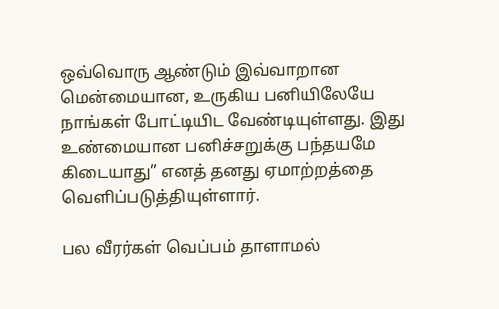ஒவ்வொரு ஆண்டும் இவ்வாறான மென்மையான, உருகிய பனியிலேயே நாங்கள் போட்டியிட வேண்டியுள்ளது. இது உண்மையான பனிச்சறுக்கு பந்தயமே கிடையாது” எனத் தனது ஏமாற்றத்தை வெளிப்படுத்தியுள்ளார்.

பல வீரர்கள் வெப்பம் தாளாமல்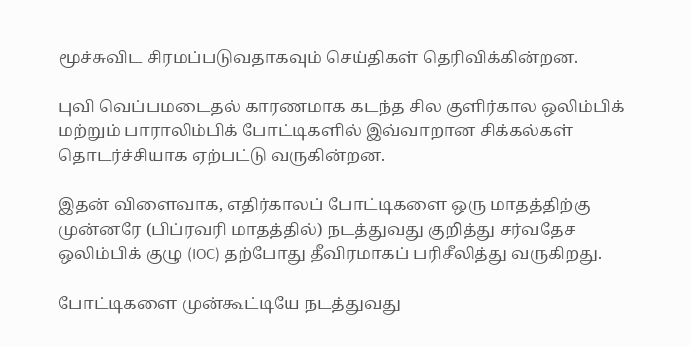மூச்சுவிட சிரமப்படுவதாகவும் செய்திகள் தெரிவிக்கின்றன.

புவி வெப்பமடைதல் காரணமாக கடந்த சில குளிர்கால ஒலிம்பிக் மற்றும் பாராலிம்பிக் போட்டிகளில் இவ்வாறான சிக்கல்கள் தொடர்ச்சியாக ஏற்பட்டு வருகின்றன.

இதன் விளைவாக, எதிர்காலப் போட்டிகளை ஒரு மாதத்திற்கு முன்னரே (பிப்ரவரி மாதத்தில்) நடத்துவது குறித்து சர்வதேச ஒலிம்பிக் குழு (IOC) தற்போது தீவிரமாகப் பரிசீலித்து வருகிறது.

போட்டிகளை முன்கூட்டியே நடத்துவது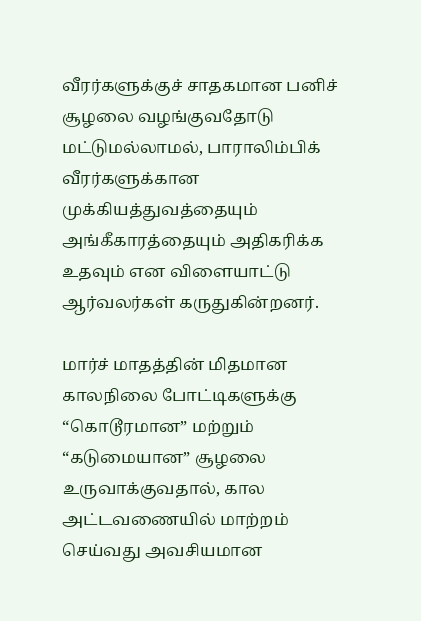வீரர்களுக்குச் சாதகமான பனிச் சூழலை வழங்குவதோடு மட்டுமல்லாமல், பாராலிம்பிக் வீரர்களுக்கான முக்கியத்துவத்தையும் அங்கீகாரத்தையும் அதிகரிக்க உதவும் என விளையாட்டு ஆர்வலர்கள் கருதுகின்றனர்.

மார்ச் மாதத்தின் மிதமான காலநிலை போட்டிகளுக்கு “கொடூரமான” மற்றும் “கடுமையான” சூழலை உருவாக்குவதால், கால அட்டவணையில் மாற்றம் செய்வது அவசியமான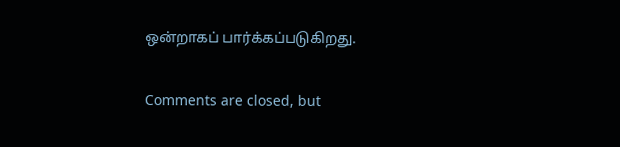ஒன்றாகப் பார்க்கப்படுகிறது.

Comments are closed, but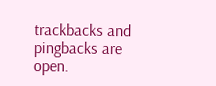trackbacks and pingbacks are open.